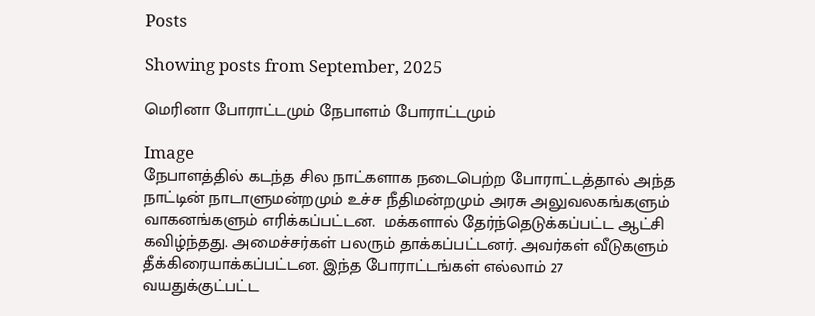Posts

Showing posts from September, 2025

மெரினா போராட்டமும் நேபாளம் போராட்டமும்

Image
நேபாளத்தில் கடந்த சில நாட்களாக நடைபெற்ற போராட்டத்தால் அந்த நாட்டின் நாடாளுமன்றமும் உச்ச நீதிமன்றமும் அரசு அலுவலகங்களும் வாகனங்களும் எரிக்கப்பட்டன.  மக்களால் தேர்ந்தெடுக்கப்பட்ட ஆட்சி கவிழ்ந்தது. அமைச்சர்கள் பலரும் தாக்கப்பட்டனர். அவர்கள் வீடுகளும் தீக்கிரையாக்கப்பட்டன. இந்த போராட்டங்கள் எல்லாம் 27 வயதுக்குட்பட்ட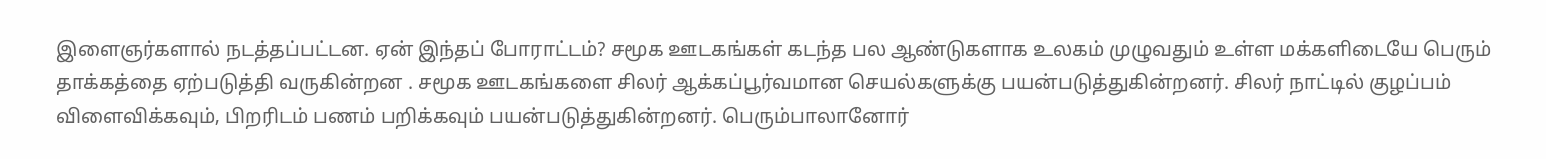இளைஞர்களால் நடத்தப்பட்டன. ஏன் இந்தப் போராட்டம்? சமூக ஊடகங்கள் கடந்த பல ஆண்டுகளாக உலகம் முழுவதும் உள்ள மக்களிடையே பெரும் தாக்கத்தை ஏற்படுத்தி வருகின்றன . சமூக ஊடகங்களை சிலர் ஆக்கப்பூர்வமான செயல்களுக்கு பயன்படுத்துகின்றனர். சிலர் நாட்டில் குழப்பம் விளைவிக்கவும், பிறரிடம் பணம் பறிக்கவும் பயன்படுத்துகின்றனர். பெரும்பாலானோர்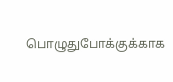பொழுதுபோக்குக்காக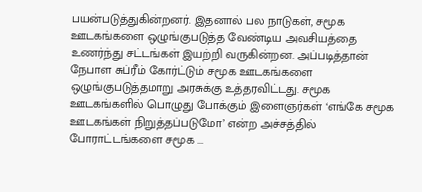பயன்படுத்துகின்றனர். இதனால் பல நாடுகள், சமூக ஊடகங்களை ஒழுங்குபடுத்த வேண்டிய அவசியத்தை உணர்ந்து சட்டங்கள் இயற்றி வருகின்றன. அப்படித்தான் நேபாள சுப்ரீம் கோர்ட்டும் சமூக ஊடகங்களை ஒழுங்குபடுத்தமாறு அரசுக்கு உத்தரவிட்டது. சமூக ஊடகங்களில் பொழுது போக்கும் இளைஞர்கள் ‘எங்கே சமூக ஊடகங்கள் நிறுத்தப்படுமோ’ என்ற அச்சத்தில் போராட்டங்களை சமூக ...